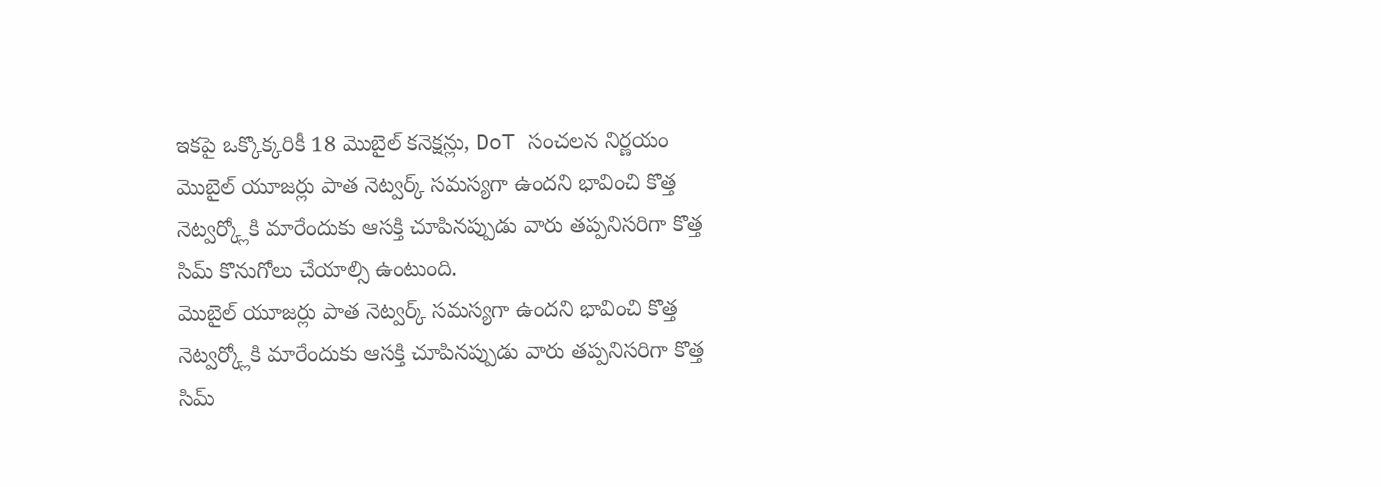ఇకపై ఒక్కొక్కరికీ 18 మొబైల్ కనెక్షన్లు, DoT సంచలన నిర్ణయం
మొబైల్ యూజర్లు పాత నెట్వర్క్ సమస్యగా ఉందని భావించి కొత్త నెట్వర్క్లోకి మారేందుకు ఆసక్తి చూపినప్పుడు వారు తప్పనిసరిగా కొత్త సిమ్ కొనుగోలు చేయాల్సి ఉంటుంది.
మొబైల్ యూజర్లు పాత నెట్వర్క్ సమస్యగా ఉందని భావించి కొత్త నెట్వర్క్లోకి మారేందుకు ఆసక్తి చూపినప్పుడు వారు తప్పనిసరిగా కొత్త సిమ్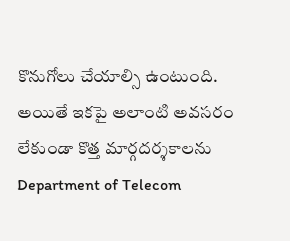కొనుగోలు చేయాల్సి ఉంటుంది. అయితే ఇకపై అలాంటి అవసరం లేకుండా కొత్త మార్గదర్శకాలను Department of Telecom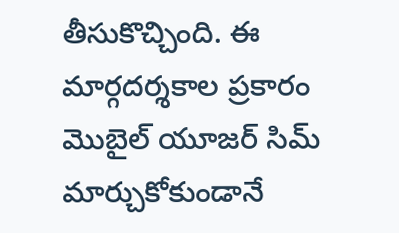తీసుకొచ్చింది. ఈ మార్గదర్శకాల ప్రకారం మొబైల్ యూజర్ సిమ్ మార్చుకోకుండానే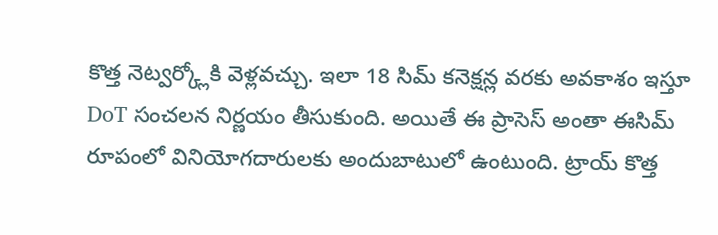కొత్త నెట్వర్క్లోకి వెళ్లవచ్చు. ఇలా 18 సిమ్ కనెక్షన్ల వరకు అవకాశం ఇస్తూ DoT సంచలన నిర్ణయం తీసుకుంది. అయితే ఈ ప్రాసెస్ అంతా ఈసిమ్ రూపంలో వినియోగదారులకు అందుబాటులో ఉంటుంది. ట్రాయ్ కొత్త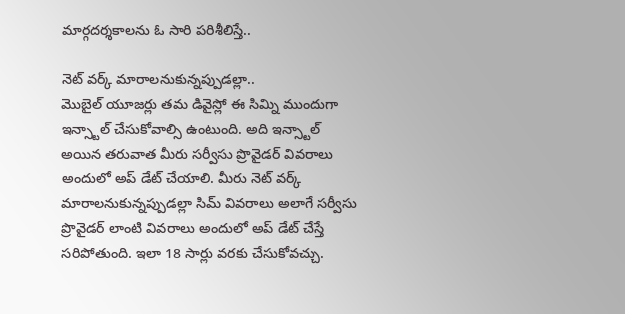మార్గదర్శకాలను ఓ సారి పరిశీలిస్తే..

నెట్ వర్క్ మారాలనుకున్నప్పుడల్లా..
మొబైల్ యూజర్లు తమ డివైస్లో ఈ సిమ్ని ముందుగా ఇన్స్టాల్ చేసుకోవాల్సి ఉంటుంది. అది ఇన్స్టాల్ అయిన తరువాత మీరు సర్వీసు ప్రొవైడర్ వివరాలు అందులో అప్ డేట్ చేయాలి. మీరు నెట్ వర్క్ మారాలనుకున్నప్పుడల్లా సిమ్ వివరాలు అలాగే సర్వీసు ప్రొవైడర్ లాంటి వివరాలు అందులో అప్ డేట్ చేస్తే సరిపోతుంది. ఇలా 18 సార్లు వరకు చేసుకోవచ్చు.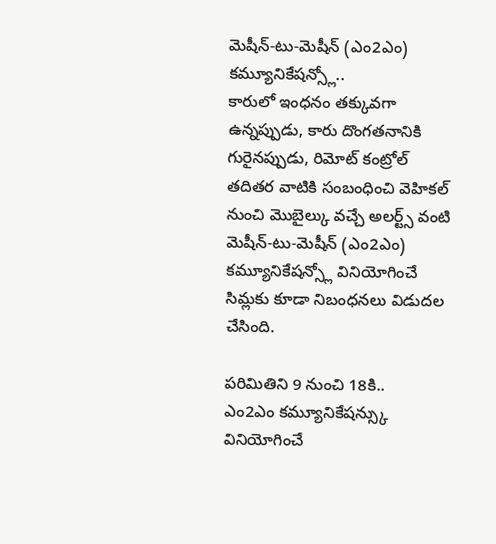మెషీన్-టు-మెషీన్ (ఎం2ఎం) కమ్యూనికేషన్స్లో..
కారులో ఇంధనం తక్కువగా ఉన్నప్పుడు, కారు దొంగతనానికి గురైనప్పుడు, రిమోట్ కంట్రోల్ తదితర వాటికి సంబంధించి వెహికల్ నుంచి మొబైల్కు వచ్చే అలర్ట్స్ వంటి మెషీన్-టు-మెషీన్ (ఎం2ఎం) కమ్యూనికేషన్స్లో వినియోగించే సిమ్లకు కూడా నిబంధనలు విడుదల చేసింది.

పరిమితిని 9 నుంచి 18కి..
ఎం2ఎం కమ్యూనికేషన్స్కు వినియోగించే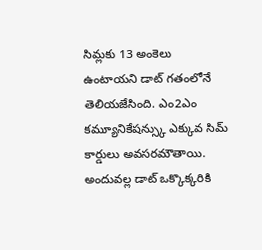సిమ్లకు 13 అంకెలు ఉంటాయని డాట్ గతంలోనే తెలియజేసింది. ఎం2ఎం కమ్యూనికేషన్స్కు ఎక్కువ సిమ్ కార్డులు అవసరమౌతాయి. అందువల్ల డాట్ ఒక్కొక్కరికి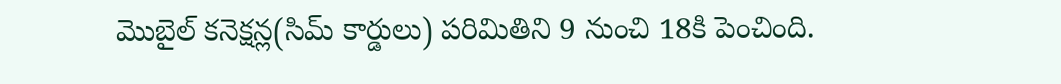మొబైల్ కనెక్షన్ల(సిమ్ కార్డులు) పరిమితిని 9 నుంచి 18కి పెంచింది.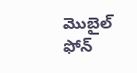మొబైల్ ఫోన్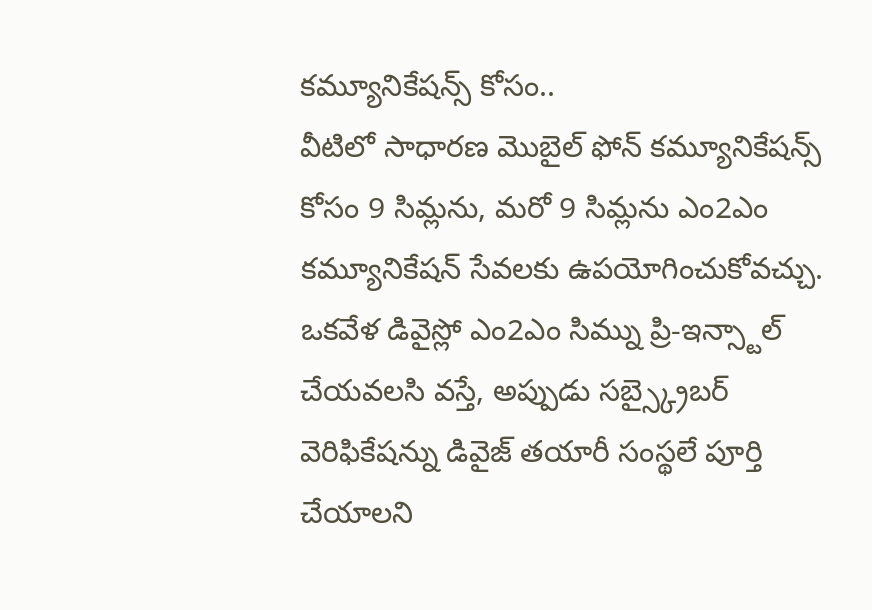కమ్యూనికేషన్స్ కోసం..
వీటిలో సాధారణ మొబైల్ ఫోన్ కమ్యూనికేషన్స్ కోసం 9 సిమ్లను, మరో 9 సిమ్లను ఎం2ఎం కమ్యూనికేషన్ సేవలకు ఉపయోగించుకోవచ్చు. ఒకవేళ డివైస్లో ఎం2ఎం సిమ్ను ప్రి-ఇన్స్టాల్ చేయవలసి వస్తే, అప్పుడు సబ్స్క్రైబర్ వెరిఫికేషన్ను డివైజ్ తయారీ సంస్థలే పూర్తి చేయాలని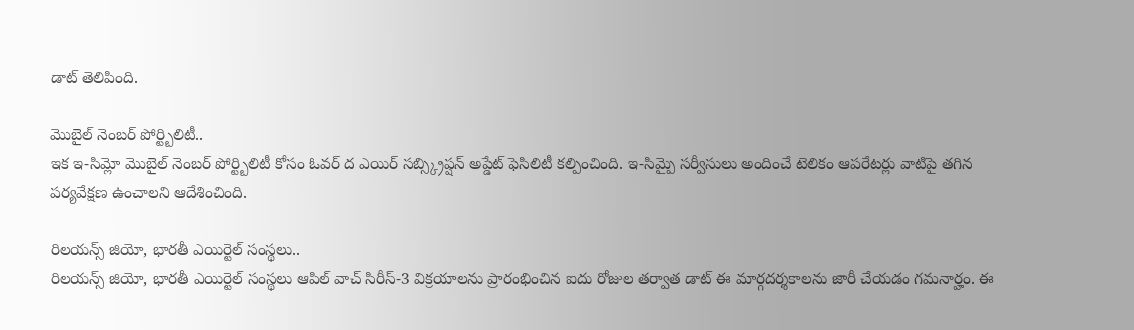డాట్ తెలిపింది.

మొబైల్ నెంబర్ పోర్ట్బిలిటీ..
ఇక ఇ-సిమ్లో మొబైల్ నెంబర్ పోర్ట్బిలిటీ కోసం ఓవర్ ద ఎయిర్ సబ్స్క్రిప్షన్ అప్డేట్ ఫెసిలిటీ కల్పించింది. ఇ-సిమ్పై సర్వీసులు అందించే టెలికం ఆపరేటర్లు వాటిపై తగిన పర్యవేక్షణ ఉంచాలని ఆదేశించింది.

రిలయన్స్ జియో, భారతీ ఎయిర్టెల్ సంస్థలు..
రిలయన్స్ జియో, భారతీ ఎయిర్టెల్ సంస్థలు ఆపిల్ వాచ్ సిరీస్-3 విక్రయాలను ప్రారంభించిన ఐదు రోజుల తర్వాత డాట్ ఈ మార్గదర్శకాలను జారీ చేయడం గమనార్హం. ఈ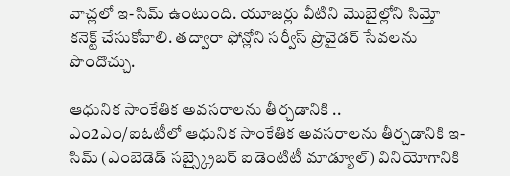వాచ్లలో ఇ-సిమ్ ఉంటుంది. యూజర్లు వీటిని మొబైల్లోని సిమ్తో కనెక్ట్ చేసుకోవాలి. తద్వారా ఫోన్లోని సర్వీస్ ప్రొవైడర్ సేవలను పొందొచ్చు.

ఆధునిక సాంకేతిక అవసరాలను తీర్చడానికి ..
ఎం2ఎం/ఐఓటీలో ఆధునిక సాంకేతిక అవసరాలను తీర్చడానికి ఇ-సిమ్ (ఎంబెడెడ్ సబ్స్క్రైబర్ ఐడెంటిటీ మాడ్యూల్) వినియోగానికి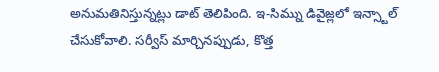అనుమతినిస్తున్నట్లు డాట్ తెలిపింది. ఇ-సిమ్ను డివైజ్లలో ఇన్స్టాల్ చేసుకోవాలి. సర్వీస్ మార్చినప్పుడు, కొత్త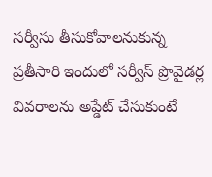సర్వీసు తీసుకోవాలనుకున్న ప్రతీసారి ఇందులో సర్వీస్ ప్రొవైడర్ల వివరాలను అప్డేట్ చేసుకుంటే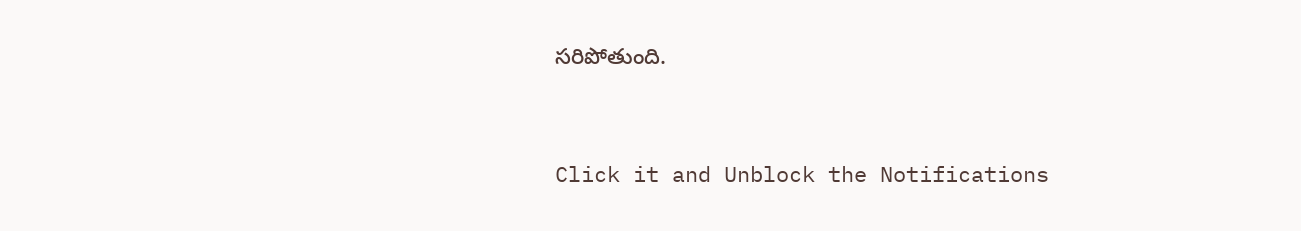సరిపోతుంది.


Click it and Unblock the Notifications